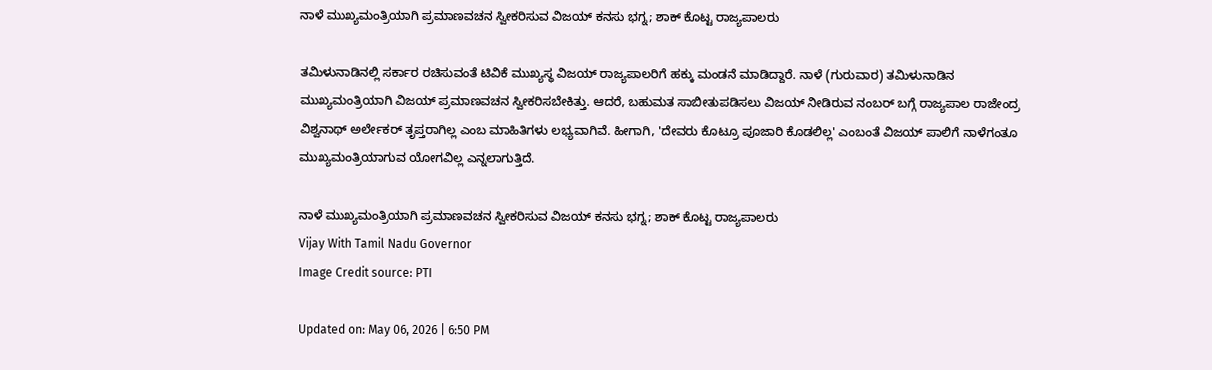ನಾಳೆ ಮುಖ್ಯಮಂತ್ರಿಯಾಗಿ ಪ್ರಮಾಣವಚನ ಸ್ವೀಕರಿಸುವ ವಿಜಯ್ ಕನಸು ಭಗ್ನ; ಶಾಕ್ ಕೊಟ್ಟ ರಾಜ್ಯಪಾಲರು

ತಮಿಳುನಾಡಿನಲ್ಲಿ ಸರ್ಕಾರ ರಚಿಸುವಂತೆ ಟಿವಿಕೆ ಮುಖ್ಯಸ್ಥ ವಿಜಯ್ ರಾಜ್ಯಪಾಲರಿಗೆ ಹಕ್ಕು ಮಂಡನೆ ಮಾಡಿದ್ದಾರೆ. ನಾಳೆ (ಗುರುವಾರ) ತಮಿಳುನಾಡಿನ ಮುಖ್ಯಮಂತ್ರಿಯಾಗಿ ವಿಜಯ್ ಪ್ರಮಾಣವಚನ ಸ್ವೀಕರಿಸಬೇಕಿತ್ತು. ಆದರೆ, ಬಹುಮತ ಸಾಬೀತುಪಡಿಸಲು ವಿಜಯ್ ನೀಡಿರುವ ನಂಬರ್ ಬಗ್ಗೆ ರಾಜ್ಯಪಾಲ ರಾಜೇಂದ್ರ ವಿಶ್ವನಾಥ್ ಅರ್ಲೇಕರ್ ತೃಪ್ತರಾಗಿಲ್ಲ ಎಂಬ ಮಾಹಿತಿಗಳು ಲಭ್ಯವಾಗಿವೆ. ಹೀಗಾಗಿ, 'ದೇವರು ಕೊಟ್ರೂ ಪೂಜಾರಿ ಕೊಡಲಿಲ್ಲ' ಎಂಬಂತೆ ವಿಜಯ್ ಪಾಲಿಗೆ ನಾಳೆಗಂತೂ ಮುಖ್ಯಮಂತ್ರಿಯಾಗುವ ಯೋಗವಿಲ್ಲ ಎನ್ನಲಾಗುತ್ತಿದೆ.

ನಾಳೆ ಮುಖ್ಯಮಂತ್ರಿಯಾಗಿ ಪ್ರಮಾಣವಚನ ಸ್ವೀಕರಿಸುವ ವಿಜಯ್ ಕನಸು ಭಗ್ನ; ಶಾಕ್ ಕೊಟ್ಟ ರಾಜ್ಯಪಾಲರು
Vijay With Tamil Nadu Governor
Image Credit source: PTI

Updated on: May 06, 2026 | 6:50 PM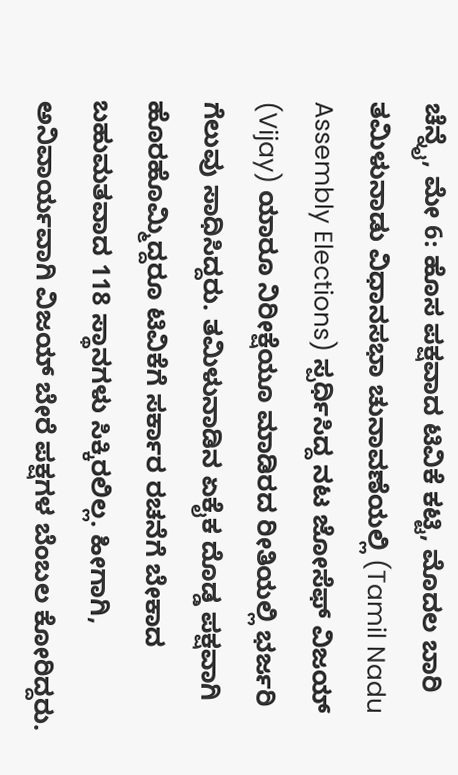ಚೆನ್ನೈ, ಮೇ 6: ಹೊಸ ಪಕ್ಷವಾದ ಟಿವಿಕೆ ಕಟ್ಟಿ, ಮೊದಲ ಬಾರಿ ತಮಿಳುನಾಡು ವಿಧಾನಸಭಾ ಚುನಾವಣೆಯಲ್ಲಿ (Tamil Nadu Assembly Elections) ಸ್ಪರ್ಧಿಸಿದ್ದ ನಟ ಜೋಸೆಫ್ ವಿಜಯ್ (Vijay) ಯಾರೂ ನಿರೀಕ್ಷೆಯೂ ಮಾಡಿರದ ರೀತಿಯಲ್ಲಿ ಭರ್ಜರಿ ಗೆಲುವು ಸಾಧಿಸಿದ್ದರು. ತಮಿಳುನಾಡಿನ ಏಕೈಕ ದೊಡ್ಡ ಪಕ್ಷವಾಗಿ ಹೊರಹೊಮ್ಮಿದ್ದರೂ ಟಿವಿಕೆಗೆ ಸರ್ಕಾರ ರಚನೆಗೆ ಬೇಕಾದ ಬಹುಮತವಾದ 118 ಸ್ಥಾನಗಳು ಸಿಕ್ಕಿರಲಿಲ್ಲ. ಹೀಗಾಗಿ, ಅನಿವಾರ್ಯವಾಗಿ ವಿಜಯ್ ಬೇರೆ ಪಕ್ಷಗಳ ಬೆಂಬಲ ಕೋರಿದ್ದರು.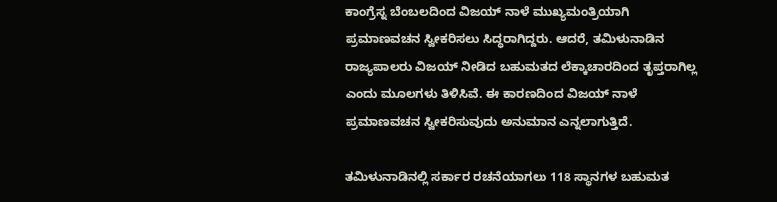ಕಾಂಗ್ರೆಸ್ನ ಬೆಂಬಲದಿಂದ ವಿಜಯ್ ನಾಳೆ ಮುಖ್ಯಮಂತ್ರಿಯಾಗಿ ಪ್ರಮಾಣವಚನ ಸ್ವೀಕರಿಸಲು ಸಿದ್ಧರಾಗಿದ್ದರು. ಆದರೆ, ತಮಿಳುನಾಡಿನ ರಾಜ್ಯಪಾಲರು ವಿಜಯ್ ನೀಡಿದ ಬಹುಮತದ ಲೆಕ್ಕಾಚಾರದಿಂದ ತೃಪ್ತರಾಗಿಲ್ಲ ಎಂದು ಮೂಲಗಳು ತಿಳಿಸಿವೆ. ಈ ಕಾರಣದಿಂದ ವಿಜಯ್ ನಾಳೆ ಪ್ರಮಾಣವಚನ ಸ್ವೀಕರಿಸುವುದು ಅನುಮಾನ ಎನ್ನಲಾಗುತ್ತಿದೆ.

ತಮಿಳುನಾಡಿನಲ್ಲಿ ಸರ್ಕಾರ ರಚನೆಯಾಗಲು 118 ಸ್ಥಾನಗಳ ಬಹುಮತ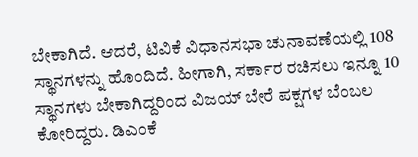ಬೇಕಾಗಿದೆ. ಆದರೆ, ಟಿವಿಕೆ ವಿಧಾನಸಭಾ ಚುನಾವಣೆಯಲ್ಲಿ 108 ಸ್ಥಾನಗಳನ್ನು ಹೊಂದಿದೆ. ಹೀಗಾಗಿ, ಸರ್ಕಾರ ರಚಿಸಲು ಇನ್ನೂ 10 ಸ್ಥಾನಗಳು ಬೇಕಾಗಿದ್ದರಿಂದ ವಿಜಯ್ ಬೇರೆ ಪಕ್ಷಗಳ ಬೆಂಬಲ ಕೋರಿದ್ದರು. ಡಿಎಂಕೆ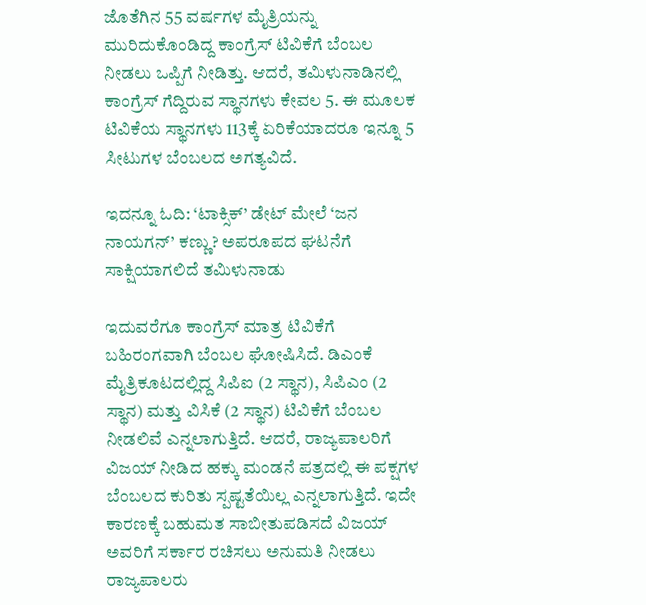ಜೊತೆಗಿನ 55 ವರ್ಷಗಳ ಮೈತ್ರಿಯನ್ನು ಮುರಿದುಕೊಂಡಿದ್ದ ಕಾಂಗ್ರೆಸ್ ಟಿವಿಕೆಗೆ ಬೆಂಬಲ ನೀಡಲು ಒಪ್ಪಿಗೆ ನೀಡಿತ್ತು. ಆದರೆ, ತಮಿಳುನಾಡಿನಲ್ಲಿ ಕಾಂಗ್ರೆಸ್ ಗೆದ್ದಿರುವ ಸ್ಥಾನಗಳು ಕೇವಲ 5. ಈ ಮೂಲಕ ಟಿವಿಕೆಯ ಸ್ಥಾನಗಳು 113ಕ್ಕೆ ಏರಿಕೆಯಾದರೂ ಇನ್ನೂ 5 ಸೀಟುಗಳ ಬೆಂಬಲದ ಅಗತ್ಯವಿದೆ.

ಇದನ್ನೂ ಓದಿ: ‘ಟಾಕ್ಸಿಕ್’ ಡೇಟ್ ಮೇಲೆ ‘ಜನ ನಾಯಗನ್’ ಕಣ್ಣು? ಅಪರೂಪದ ಘಟನೆಗೆ ಸಾಕ್ಷಿಯಾಗಲಿದೆ ತಮಿಳುನಾಡು

ಇದುವರೆಗೂ ಕಾಂಗ್ರೆಸ್ ಮಾತ್ರ ಟಿವಿಕೆಗೆ ಬಹಿರಂಗವಾಗಿ ಬೆಂಬಲ ಘೋಷಿಸಿದೆ. ಡಿಎಂಕೆ ಮೈತ್ರಿಕೂಟದಲ್ಲಿದ್ದ ಸಿಪಿಐ (2 ಸ್ಥಾನ), ಸಿಪಿಎಂ (2 ಸ್ಥಾನ) ಮತ್ತು ವಿಸಿಕೆ (2 ಸ್ಥಾನ) ಟಿವಿಕೆಗೆ ಬೆಂಬಲ ನೀಡಲಿವೆ ಎನ್ನಲಾಗುತ್ತಿದೆ. ಆದರೆ, ರಾಜ್ಯಪಾಲರಿಗೆ ವಿಜಯ್ ನೀಡಿದ ಹಕ್ಕು ಮಂಡನೆ ಪತ್ರದಲ್ಲಿ ಈ ಪಕ್ಷಗಳ ಬೆಂಬಲದ ಕುರಿತು ಸ್ಪಷ್ಟತೆಯಿಲ್ಲ ಎನ್ನಲಾಗುತ್ತಿದೆ. ಇದೇ ಕಾರಣಕ್ಕೆ ಬಹುಮತ ಸಾಬೀತುಪಡಿಸದೆ ವಿಜಯ್ ಅವರಿಗೆ ಸರ್ಕಾರ ರಚಿಸಲು ಅನುಮತಿ ನೀಡಲು ರಾಜ್ಯಪಾಲರು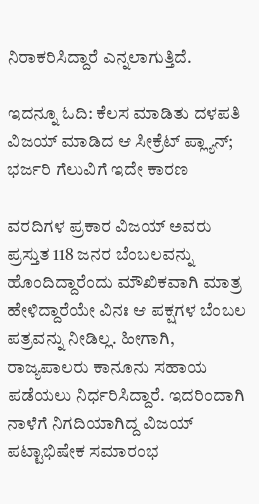ನಿರಾಕರಿಸಿದ್ದಾರೆ ಎನ್ನಲಾಗುತ್ತಿದೆ.

ಇದನ್ನೂ ಓದಿ: ಕೆಲಸ ಮಾಡಿತು ದಳಪತಿ ವಿಜಯ್ ಮಾಡಿದ ಆ ಸೀಕ್ರೆಟ್ ಪ್ಲ್ಯಾನ್; ಭರ್ಜರಿ ಗೆಲುವಿಗೆ ಇದೇ ಕಾರಣ

ವರದಿಗಳ ಪ್ರಕಾರ ವಿಜಯ್ ಅವರು ಪ್ರಸ್ತುತ 118 ಜನರ ಬೆಂಬಲವನ್ನು ಹೊಂದಿದ್ದಾರೆಂದು ಮೌಖಿಕವಾಗಿ ಮಾತ್ರ ಹೇಳಿದ್ದಾರೆಯೇ ವಿನಃ ಆ ಪಕ್ಷಗಳ ಬೆಂಬಲ ಪತ್ರವನ್ನು ನೀಡಿಲ್ಲ. ಹೀಗಾಗಿ, ರಾಜ್ಯಪಾಲರು ಕಾನೂನು ಸಹಾಯ ಪಡೆಯಲು ನಿರ್ಧರಿಸಿದ್ದಾರೆ. ಇದರಿಂದಾಗಿ ನಾಳೆಗೆ ನಿಗದಿಯಾಗಿದ್ದ ವಿಜಯ್ ಪಟ್ಟಾಭಿಷೇಕ ಸಮಾರಂಭ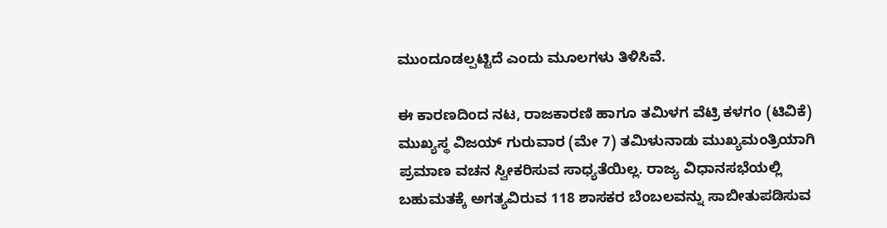ಮುಂದೂಡಲ್ಪಟ್ಟಿದೆ ಎಂದು ಮೂಲಗಳು ತಿಳಿಸಿವೆ.

ಈ ಕಾರಣದಿಂದ ನಟ, ರಾಜಕಾರಣಿ ಹಾಗೂ ತಮಿಳಗ ವೆಟ್ರಿ ಕಳಗಂ (ಟಿವಿಕೆ) ಮುಖ್ಯಸ್ಥ ವಿಜಯ್ ಗುರುವಾರ (ಮೇ 7) ತಮಿಳುನಾಡು ಮುಖ್ಯಮಂತ್ರಿಯಾಗಿ ಪ್ರಮಾಣ ವಚನ ಸ್ವೀಕರಿಸುವ ಸಾಧ್ಯತೆಯಿಲ್ಲ. ರಾಜ್ಯ ವಿಧಾನಸಭೆಯಲ್ಲಿ ಬಹುಮತಕ್ಕೆ ಅಗತ್ಯವಿರುವ 118 ಶಾಸಕರ ಬೆಂಬಲವನ್ನು ಸಾಬೀತುಪಡಿಸುವ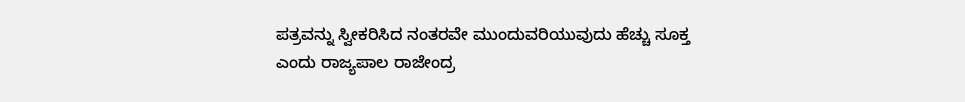ಪತ್ರವನ್ನು ಸ್ವೀಕರಿಸಿದ ನಂತರವೇ ಮುಂದುವರಿಯುವುದು ಹೆಚ್ಚು ಸೂಕ್ತ ಎಂದು ರಾಜ್ಯಪಾಲ ರಾಜೇಂದ್ರ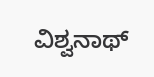ವಿಶ್ವನಾಥ್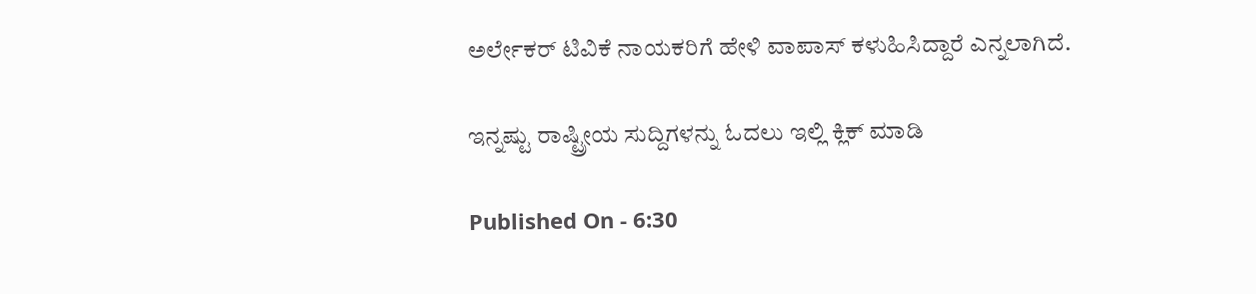ಅರ್ಲೇಕರ್ ಟಿವಿಕೆ ನಾಯಕರಿಗೆ ಹೇಳಿ ವಾಪಾಸ್ ಕಳುಹಿಸಿದ್ದಾರೆ ಎನ್ನಲಾಗಿದೆ.

ಇನ್ನಷ್ಟು ರಾಷ್ಟ್ರೀಯ ಸುದ್ದಿಗಳನ್ನು ಓದಲು ಇಲ್ಲಿ ಕ್ಲಿಕ್ ಮಾಡಿ

Published On - 6:30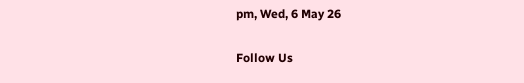pm, Wed, 6 May 26

Follow Us